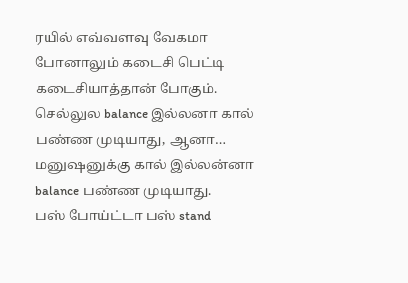ரயில் எவ்வளவு வேகமா போனாலும் கடைசி பெட்டி கடைசியாத்தான் போகும்.
செல்லுல balance இல்லனா கால் பண்ண முடியாது, ஆனா… மனுஷனுக்கு கால் இல்லன்னா balance பண்ண முடியாது.
பஸ் போய்ட்டா பஸ் stand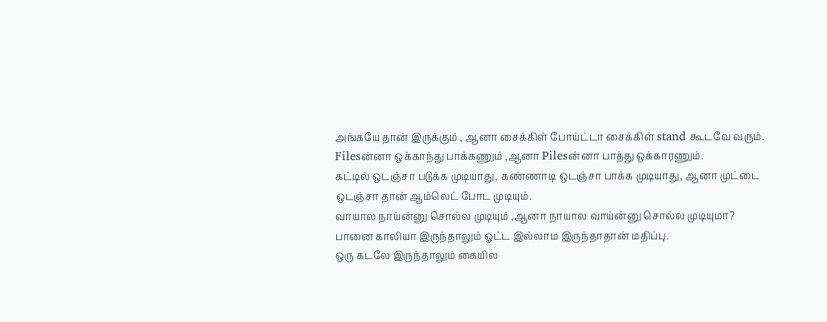அங்கயே தான் இருக்கும் , ஆனா சைக்கிள் போய்ட்டா சைக்கிள் stand கூடவே வரும்.
Filesன்னா ஒக்காந்து பாக்கணும் ,ஆனா Pilesன்னா பாத்து ஒக்காரணும்.
கட்டில் ஒடஞ்சா படுக்க முடியாது, கண்ணாடி ஒடஞ்சா பாக்க முடியாது, ஆனா முட்டை ஒடஞ்சா தான் ஆம்லெட் போட முடியும்.
வாயால நாய்ன்னு சொல்ல முடியும் ,ஆனா நாயால வாய்ன்னு சொல்ல முடியுமா?
பானை காலியா இருந்தாலும் ஓட்ட இல்லாம இருந்தாதான் மதிப்பு.
ஒரு கடலே இருந்தாலும் கையில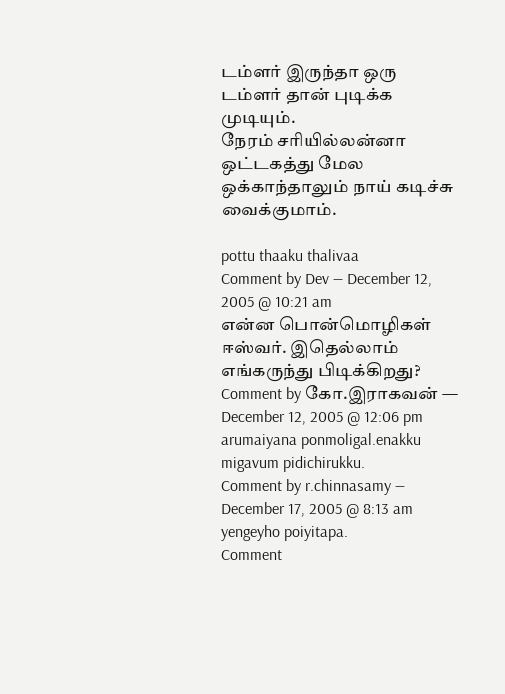டம்ளர் இருந்தா ஒரு டம்ளர் தான் புடிக்க முடியும்.
நேரம் சரியில்லன்னா ஒட்டகத்து மேல ஒக்காந்தாலும் நாய் கடிச்சு வைக்குமாம்.

pottu thaaku thalivaa
Comment by Dev — December 12, 2005 @ 10:21 am
என்ன பொன்மொழிகள் ஈஸ்வர். இதெல்லாம் எங்கருந்து பிடிக்கிறது?
Comment by கோ.இராகவன் — December 12, 2005 @ 12:06 pm
arumaiyana ponmoligal.enakku migavum pidichirukku.
Comment by r.chinnasamy — December 17, 2005 @ 8:13 am
yengeyho poiyitapa.
Comment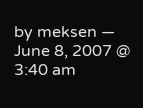by meksen — June 8, 2007 @ 3:40 am